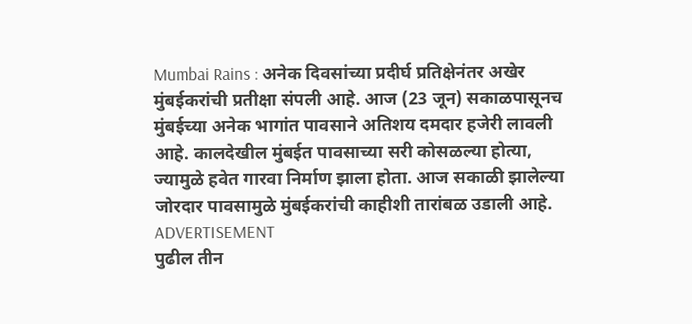Mumbai Rains : अनेक दिवसांच्या प्रदीर्घ प्रतिक्षेनंतर अखेर मुंबईकरांची प्रतीक्षा संपली आहे. आज (23 जून) सकाळपासूनच मुंबईच्या अनेक भागांत पावसाने अतिशय दमदार हजेरी लावली आहे. कालदेखील मुंबईत पावसाच्या सरी कोसळल्या होत्या, ज्यामुळे हवेत गारवा निर्माण झाला होता. आज सकाळी झालेल्या जोरदार पावसामुळे मुंबईकरांची काहीशी तारांबळ उडाली आहे.
ADVERTISEMENT
पुढील तीन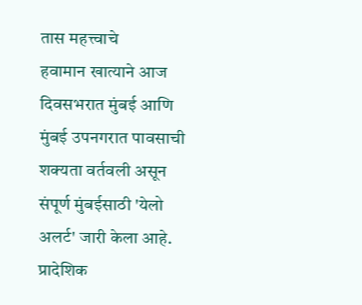तास महत्त्वाचे
हवामान खात्याने आज दिवसभरात मुंबई आणि मुंबई उपनगरात पावसाची शक्यता वर्तवली असून संपूर्ण मुंबईसाठी 'येलो अलर्ट' जारी केला आहे. प्रादेशिक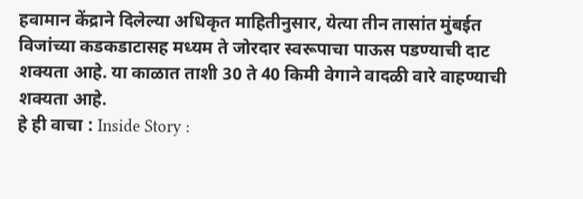हवामान केंद्राने दिलेल्या अधिकृत माहितीनुसार, येत्या तीन तासांत मुंबईत विजांच्या कडकडाटासह मध्यम ते जोरदार स्वरूपाचा पाऊस पडण्याची दाट शक्यता आहे. या काळात ताशी 30 ते 40 किमी वेगाने वादळी वारे वाहण्याची शक्यता आहे.
हे ही वाचा : Inside Story :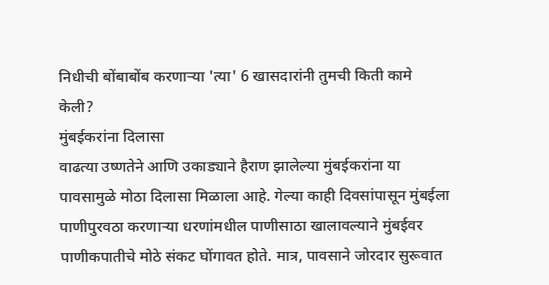निधीची बोंबाबोंब करणाऱ्या 'त्या' 6 खासदारांनी तुमची किती कामे केली?
मुंबईकरांना दिलासा
वाढत्या उष्णतेने आणि उकाड्याने हैराण झालेल्या मुंबईकरांना या पावसामुळे मोठा दिलासा मिळाला आहे. गेल्या काही दिवसांपासून मुंबईला पाणीपुरवठा करणाऱ्या धरणांमधील पाणीसाठा खालावल्याने मुंबईवर पाणीकपातीचे मोठे संकट घोंगावत होते. मात्र, पावसाने जोरदार सुरूवात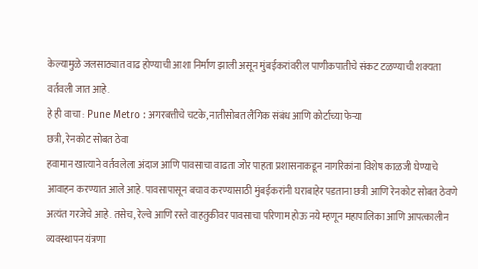केल्यामुळे जलसाठ्यात वाढ होण्याची आशा निर्माण झाली असून मुंबईकरांवरील पाणीकपातीचे संकट टळण्याची शक्यता वर्तवली जात आहे.
हे ही वाचा : Pune Metro : अगरबत्तीचे चटके, नातीसोबत लैंगिक संबंध आणि कोर्टाच्या फेऱ्या
छत्री, रेनकोट सोबत ठेवा
हवामान खात्याने वर्तवलेला अंदाज आणि पावसाचा वाढता जोर पाहता प्रशासनाकडून नागरिकांना विशेष काळजी घेण्याचे आवाहन करण्यात आले आहे. पावसापासून बचाव करण्यासाठी मुंबईकरांनी घराबाहेर पडताना छत्री आणि रेनकोट सोबत ठेवणे अत्यंत गरजेचे आहे. तसेच, रेल्वे आणि रस्ते वाहतुकीवर पावसाचा परिणाम होऊ नये म्हणून महापालिका आणि आपत्कालीन व्यवस्थापन यंत्रणा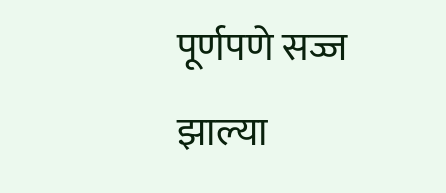पूर्णपणे सज्ज झाल्या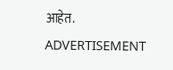आहेत.
ADVERTISEMENT